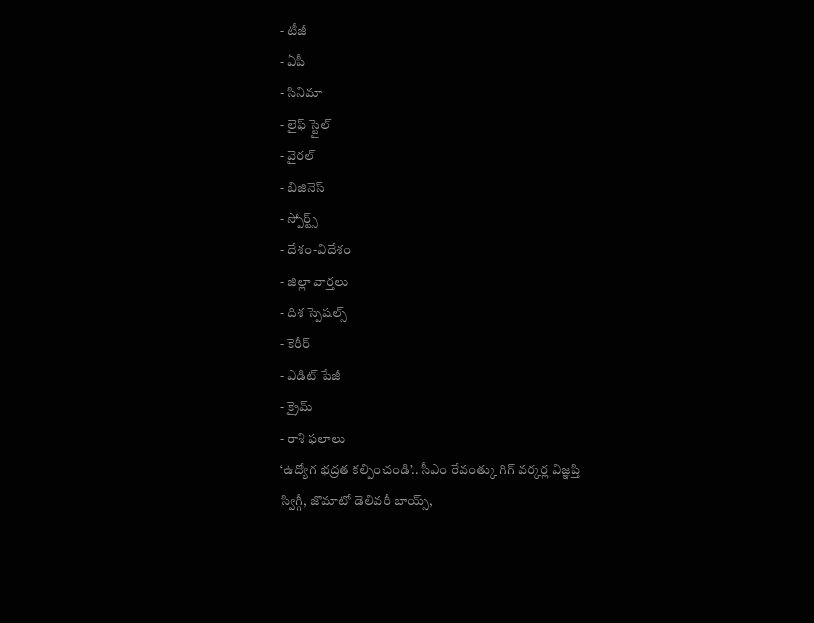- టీజీ
- ఏపీ
- సినిమా
- లైఫ్ స్టైల్
- వైరల్
- బిజినెస్
- స్పోర్ట్స్
- దేశం-విదేశం
- జిల్లా వార్తలు
- దిశ స్పెషల్స్
- కెరీర్
- ఎడిట్ పేజీ
- క్రైమ్
- రాశి ఫలాలు
‘ఉద్యోగ భద్రత కల్పించండి’.. సీఎం రేవంత్కు గిగ్ వర్కర్ల విజ్ఞప్తి
స్విగ్గీ, జొమాటో డెలివరీ బాయ్స్,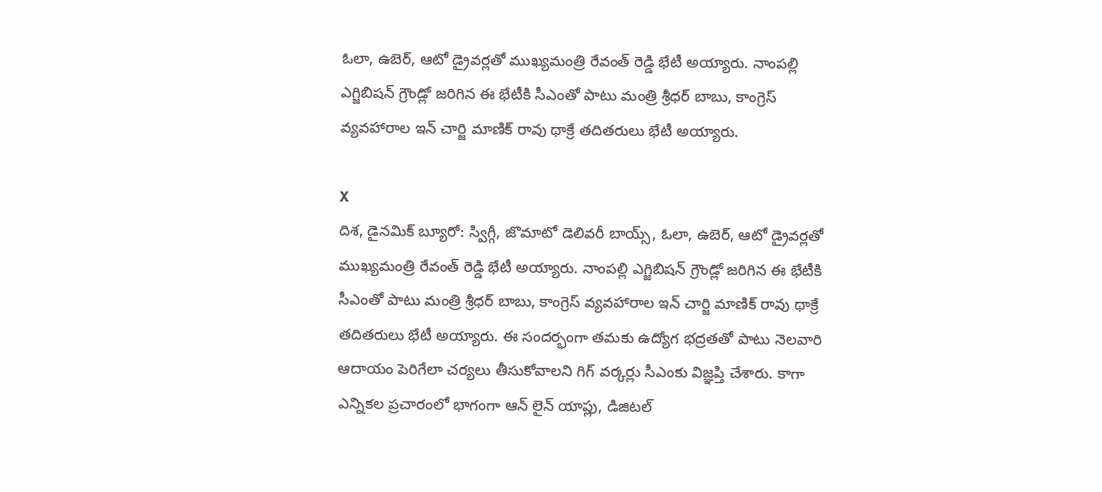ఓలా, ఉబెర్, ఆటో డ్రైవర్లతో ముఖ్యమంత్రి రేవంత్ రెడ్డి భేటీ అయ్యారు. నాంపల్లి ఎగ్జిబిషన్ గ్రౌండ్లో జరిగిన ఈ భేటీకి సీఎంతో పాటు మంత్రి శ్రీధర్ బాబు, కాంగ్రెస్ వ్యవహారాల ఇన్ చార్జి మాణిక్ రావు థాక్రే తదితరులు భేటీ అయ్యారు.

X
దిశ, డైనమిక్ బ్యూరో: స్విగ్గీ, జొమాటో డెలివరీ బాయ్స్, ఓలా, ఉబెర్, ఆటో డ్రైవర్లతో ముఖ్యమంత్రి రేవంత్ రెడ్డి భేటీ అయ్యారు. నాంపల్లి ఎగ్జిబిషన్ గ్రౌండ్లో జరిగిన ఈ భేటీకి సీఎంతో పాటు మంత్రి శ్రీధర్ బాబు, కాంగ్రెస్ వ్యవహారాల ఇన్ చార్జి మాణిక్ రావు థాక్రే తదితరులు భేటీ అయ్యారు. ఈ సందర్భంగా తమకు ఉద్యోగ భద్రతతో పాటు నెలవారి ఆదాయం పెరిగేలా చర్యలు తీసుకోవాలని గిగ్ వర్కర్లు సీఎంకు విజ్ఞప్తి చేశారు. కాగా ఎన్నికల ప్రచారంలో భాగంగా ఆన్ లైన్ యాప్లు, డిజిటల్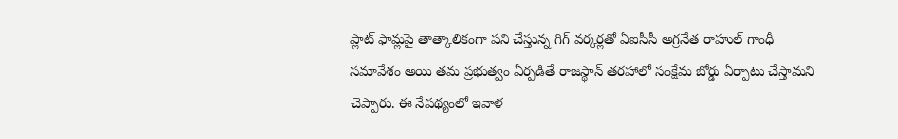ప్లాట్ ఫామ్లపై తాత్కాలికంగా పని చేస్తున్న గిగ్ వర్కర్లతో ఏఐసీసీ అగ్రనేత రాహుల్ గాంధీ సమావేశం అయి తమ ప్రభుత్వం ఏర్పడితే రాజస్థాన్ తరహాలో సంక్షేమ బోర్డు ఏర్పాటు చేస్తామని చెప్పారు. ఈ నేపథ్యంలో ఇవాళ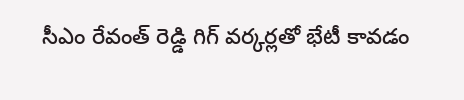సీఎం రేవంత్ రెడ్డి గిగ్ వర్కర్లతో భేటీ కావడం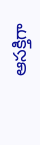ఆసక్తిగా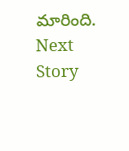మారింది.
Next Story